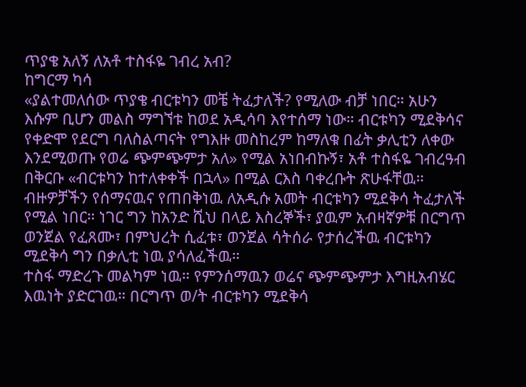ጥያቄ አለኝ ለአቶ ተስፋዬ ገብረ አብ?
ከግርማ ካሳ
«ያልተመለሰው ጥያቄ ብርቱካን መቼ ትፈታለች? የሚለው ብቻ ነበር። አሁን እሱም ቢሆን መልስ ማግኘቱ ከወደ አዲሳባ እየተሰማ ነው። ብርቱካን ሚደቅሳና የቀድሞ የደርግ ባለስልጣናት የግእዙ መስከረም ከማለቁ በፊት ቃሊቲን ለቀው እንደሚወጡ የወሬ ጭምጭምታ አለ» የሚል አነበብኩኝ፣ አቶ ተስፋዬ ገብረዓብ በቅርቡ «ብርቱካን ከተለቀቀች በኋላ» በሚል ርእስ ባቀረቡት ጽሁፋቸዉ።
ብዙዎቻችን የሰማናዉና የጠበቅነዉ ለአዲሱ አመት ብርቱካን ሚደቅሳ ትፈታለች የሚል ነበር። ነገር ግን ከአንድ ሺህ በላይ እስረኞች፣ ያዉም አብዛኛዎቹ በርግጥ ወንጀል የፈጸሙ፣ በምህረት ሲፈቱ፣ ወንጀል ሳትሰራ የታሰረችዉ ብርቱካን ሚደቅሳ ግን በቃሊቲ ነዉ ያሳለፈችዉ።
ተስፋ ማድረጉ መልካም ነዉ። የምንሰማዉን ወሬና ጭምጭምታ እግዚአብሄር እዉነት ያድርገዉ። በርግጥ ወ/ት ብርቱካን ሚደቅሳ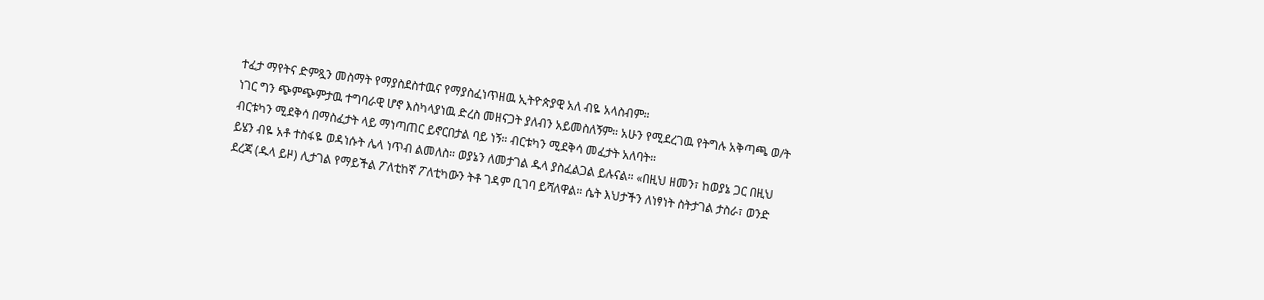ተፈታ ማየትና ድምጿን መስማት የማያስደስተዉና የማያስፈነጥዘዉ ኢትዮጵያዊ አለ ብዬ አላስብም።
ነገር ግን ጭምጭምታዉ ተግባራዊ ሆኖ እስካላያነዉ ድረስ መዘናጋት ያለብን አይመስለኝም። አሁን የሚደረገዉ የትግሉ አቅጣጫ ወ/ት ብርቱካን ሚደቅሳ በማስፈታት ላይ ማነጣጠር ይኖርበታል ባይ ነኝ። ብርቱካን ሚደቅሳ መፈታት አለባት።
ይሄን ብዬ አቶ ተስፋዬ ወዳነሱት ሌላ ነጥብ ልመለስ። ወያኔን ለመታገል ዱላ ያስፈልጋል ይሉናል። «በዚህ ዘመን፣ ከወያኔ ጋር በዚህ ደረጃ (ዱላ ይዞ) ሊታገል የማይችል ፖለቲከኛ ፖለቲካውን ትቶ ገዳም ቢገባ ይሻለዋል። ሴት እህታችን ለነፃነት ስትታገል ታስራ፣ ወንድ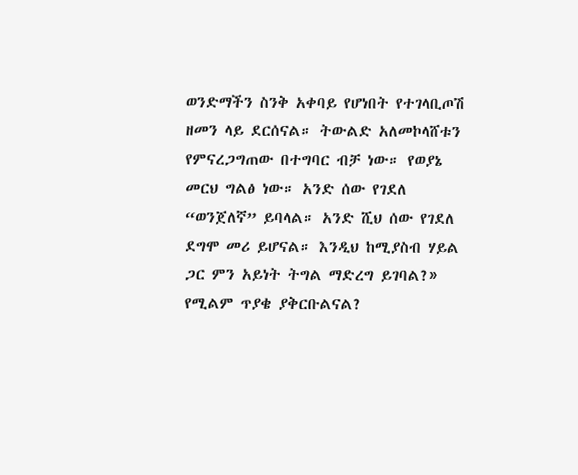ወንድማችን ስንቅ አቀባይ የሆነበት የተገላቢጦሽ ዘመን ላይ ደርሰናል። ትውልድ አለመኮላሸቱን የምናረጋግጠው በተግባር ብቻ ነው። የወያኔ መርህ ግልፅ ነው። አንድ ሰው የገደለ “ወንጀለኛ” ይባላል። አንድ ሺህ ሰው የገደለ ደግሞ መሪ ይሆናል። እንዲህ ከሚያስብ ሃይል ጋር ምን አይነት ትግል ማድረግ ይገባል?» የሚልም ጥያቄ ያቅርቡልናል?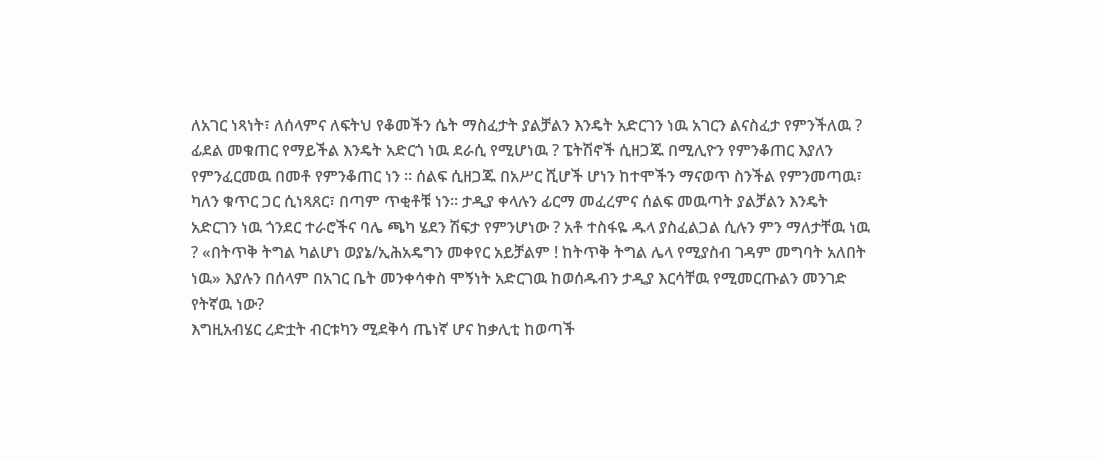ለአገር ነጻነት፣ ለሰላምና ለፍትህ የቆመችን ሴት ማስፈታት ያልቻልን እንዴት አድርገን ነዉ አገርን ልናስፈታ የምንችለዉ ? ፊደል መቁጠር የማይችል እንዴት አድርጎ ነዉ ደራሲ የሚሆነዉ ? ፔትሽኖች ሲዘጋጁ በሚሊዮን የምንቆጠር እያለን የምንፈርመዉ በመቶ የምንቆጠር ነን ። ሰልፍ ሲዘጋጁ በአሥር ሺሆች ሆነን ከተሞችን ማናወጥ ስንችል የምንመጣዉ፣ ካለን ቁጥር ጋር ሲነጻጸር፣ በጣም ጥቂቶቹ ነን። ታዲያ ቀላሉን ፊርማ መፈረምና ሰልፍ መዉጣት ያልቻልን እንዴት አድርገን ነዉ ጎንደር ተራሮችና ባሌ ጫካ ሄደን ሽፍታ የምንሆነው ? አቶ ተስፋዬ ዱላ ያስፈልጋል ሲሉን ምን ማለታቸዉ ነዉ ? «በትጥቅ ትግል ካልሆነ ወያኔ/ኢሕአዴግን መቀየር አይቻልም ! ከትጥቅ ትግል ሌላ የሚያስብ ገዳም መግባት አለበት ነዉ» እያሉን በሰላም በአገር ቤት መንቀሳቀስ ሞኝነት አድርገዉ ከወሰዱብን ታዲያ እርሳቸዉ የሚመርጡልን መንገድ የትኛዉ ነው?
እግዚአብሄር ረድቷት ብርቱካን ሚደቅሳ ጤነኛ ሆና ከቃሊቲ ከወጣች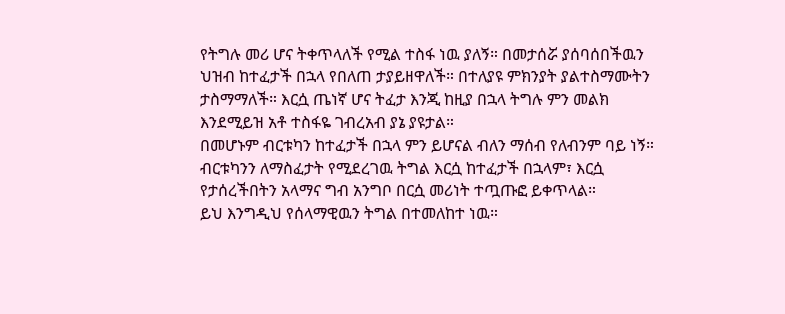የትግሉ መሪ ሆና ትቀጥላለች የሚል ተስፋ ነዉ ያለኝ። በመታሰሯ ያሰባሰበችዉን ህዝብ ከተፈታች በኋላ የበለጠ ታያይዘዋለች። በተለያዩ ምክንያት ያልተስማሙትን ታስማማለች። እርሷ ጤነኛ ሆና ትፈታ እንጂ ከዚያ በኋላ ትግሉ ምን መልክ እንደሚይዝ አቶ ተስፋዬ ገብረአብ ያኔ ያዩታል።
በመሆኑም ብርቱካን ከተፈታች በኋላ ምን ይሆናል ብለን ማሰብ የለብንም ባይ ነኝ። ብርቱካንን ለማስፈታት የሚደረገዉ ትግል እርሷ ከተፈታች በኋላም፣ እርሷ የታሰረችበትን አላማና ግብ አንግቦ በርሷ መሪነት ተጧጡፎ ይቀጥላል።
ይህ እንግዲህ የሰላማዊዉን ትግል በተመለከተ ነዉ።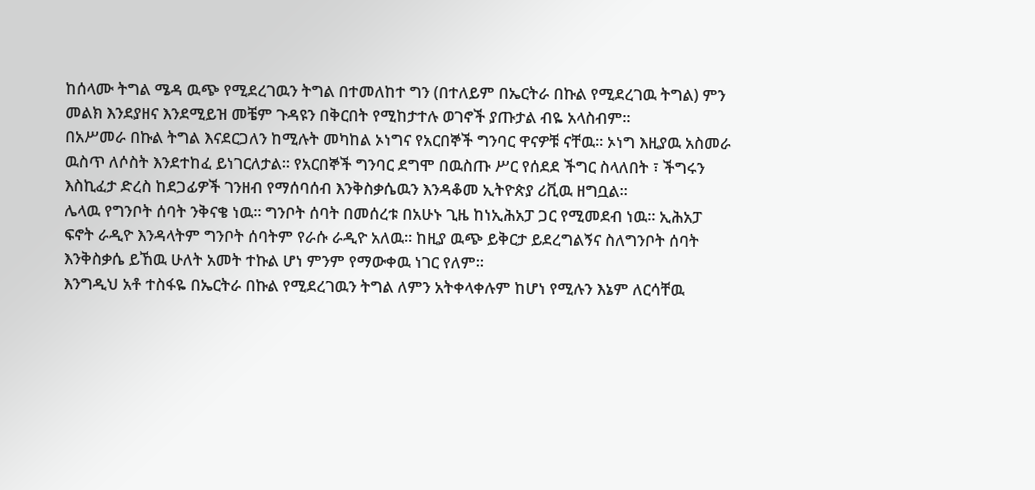ከሰላሙ ትግል ሜዳ ዉጭ የሚደረገዉን ትግል በተመለከተ ግን (በተለይም በኤርትራ በኩል የሚደረገዉ ትግል) ምን መልክ እንደያዘና እንደሚይዝ መቼም ጉዳዩን በቅርበት የሚከታተሉ ወገኖች ያጡታል ብዬ አላስብም።
በአሥመራ በኩል ትግል እናደርጋለን ከሚሉት መካከል ኦነግና የአርበኞች ግንባር ዋናዎቹ ናቸዉ። ኦነግ እዚያዉ አስመራ ዉስጥ ለሶስት እንደተከፈ ይነገርለታል። የአርበኞች ግንባር ደግሞ በዉስጡ ሥር የሰደደ ችግር ስላለበት ፣ ችግሩን እስኪፈታ ድረስ ከደጋፊዎች ገንዘብ የማሰባሰብ እንቅስቃሴዉን እንዳቆመ ኢትዮጵያ ሪቪዉ ዘግቧል።
ሌላዉ የግንቦት ሰባት ንቅናቄ ነዉ። ግንቦት ሰባት በመሰረቱ በአሁኑ ጊዜ ከነኢሕአፓ ጋር የሚመደብ ነዉ። ኢሕአፓ ፍኖት ራዲዮ እንዳላትም ግንቦት ሰባትም የራሱ ራዲዮ አለዉ። ከዚያ ዉጭ ይቅርታ ይደረግልኝና ስለግንቦት ሰባት እንቅስቃሴ ይኸዉ ሁለት አመት ተኩል ሆነ ምንም የማውቀዉ ነገር የለም።
እንግዲህ አቶ ተስፋዬ በኤርትራ በኩል የሚደረገዉን ትግል ለምን አትቀላቀሉም ከሆነ የሚሉን እኔም ለርሳቸዉ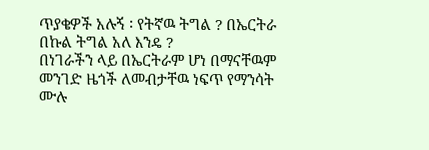ጥያቄዎች አሉኝ ፡ የትኛዉ ትግል ? በኤርትራ በኩል ትግል አለ እንዴ ?
በነገራችን ላይ በኤርትራም ሆነ በማናቸዉም መንገድ ዜጎች ለመብታቸዉ ነፍጥ የማንሳት ሙሉ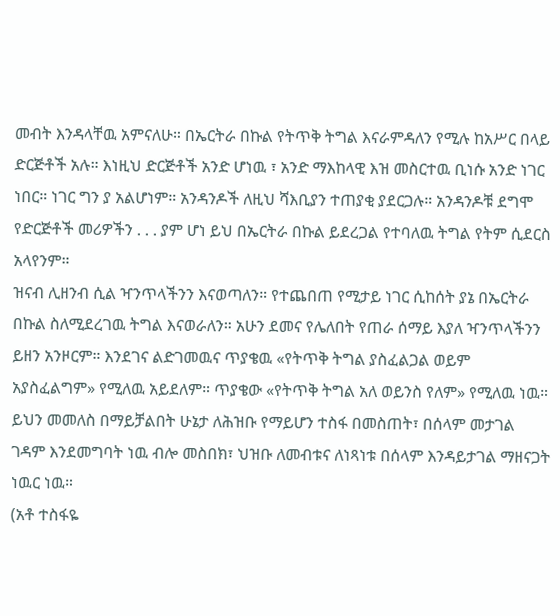መብት እንዳላቸዉ አምናለሁ። በኤርትራ በኩል የትጥቅ ትግል እናራምዳለን የሚሉ ከአሥር በላይ ድርጅቶች አሉ። እነዚህ ድርጅቶች አንድ ሆነዉ ፣ አንድ ማእከላዊ እዝ መስርተዉ ቢነሱ አንድ ነገር ነበር። ነገር ግን ያ አልሆነም። አንዳንዶች ለዚህ ሻእቢያን ተጠያቂ ያደርጋሉ። አንዳንዶቹ ደግሞ የድርጅቶች መሪዎችን . . . ያም ሆነ ይህ በኤርትራ በኩል ይደረጋል የተባለዉ ትግል የትም ሲደርስ አላየንም።
ዝናብ ሊዘንብ ሲል ዣንጥላችንን እናወጣለን። የተጨበጠ የሚታይ ነገር ሲከሰት ያኔ በኤርትራ በኩል ስለሚደረገዉ ትግል እናወራለን። አሁን ደመና የሌለበት የጠራ ሰማይ እያለ ዣንጥላችንን ይዘን አንዞርም። እንደገና ልድገመዉና ጥያቄዉ «የትጥቅ ትግል ያስፈልጋል ወይም አያስፈልግም» የሚለዉ አይደለም። ጥያቄው «የትጥቅ ትግል አለ ወይንስ የለም» የሚለዉ ነዉ። ይህን መመለስ በማይቻልበት ሁኔታ ለሕዝቡ የማይሆን ተስፋ በመስጠት፣ በሰላም መታገል ገዳም እንደመግባት ነዉ ብሎ መስበክ፣ ህዝቡ ለመብቱና ለነጻነቱ በሰላም እንዳይታገል ማዘናጋት ነዉር ነዉ።
(አቶ ተስፋዬ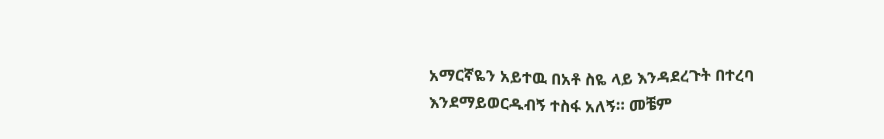አማርኛዬን አይተዉ በአቶ ስዬ ላይ እንዳደረጉት በተረባ እንደማይወርዱብኝ ተስፋ አለኝ። መቼም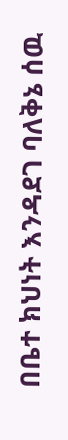በቤተ ክህነት እንዳደገ ባለቅኔ ሰዉ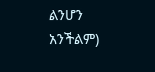ልንሆን አንችልም)